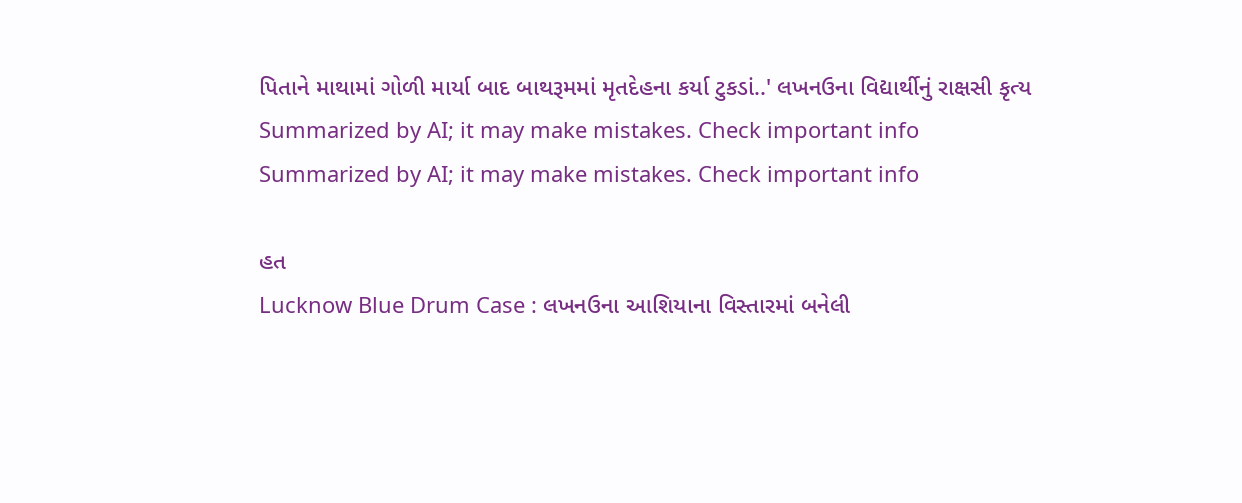પિતાને માથામાં ગોળી માર્યા બાદ બાથરૂમમાં મૃતદેહના કર્યા ટુકડાં..' લખનઉના વિદ્યાર્થીનું રાક્ષસી કૃત્ય
Summarized by AI; it may make mistakes. Check important info
Summarized by AI; it may make mistakes. Check important info

હત
Lucknow Blue Drum Case : લખનઉના આશિયાના વિસ્તારમાં બનેલી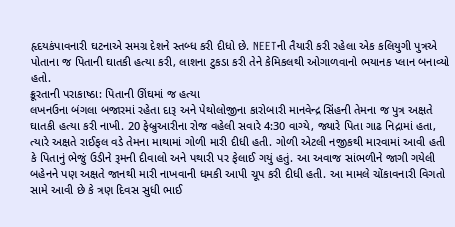હૃદયકંપાવનારી ઘટનાએ સમગ્ર દેશને સ્તબ્ધ કરી દીધો છે. NEETની તૈયારી કરી રહેલા એક કલિયુગી પુત્રએ પોતાના જ પિતાની ઘાતકી હત્યા કરી, લાશના ટુકડા કરી તેને કેમિકલથી ઓગાળવાનો ભયાનક પ્લાન બનાવ્યો હતો.
ક્રૂરતાની પરાકાષ્ઠા: પિતાની ઊંઘમાં જ હત્યા
લખનઉના બંગલા બજારમાં રહેતા દારૂ અને પેથોલોજીના કારોબારી માનવેન્દ્ર સિંહની તેમના જ પુત્ર અક્ષતે ઘાતકી હત્યા કરી નાખી. 20 ફેબ્રુઆરીના રોજ વહેલી સવારે 4:30 વાગ્યે, જ્યારે પિતા ગાઢ નિદ્રામાં હતા, ત્યારે અક્ષતે રાઈફલ વડે તેમના માથામાં ગોળી મારી દીધી હતી. ગોળી એટલી નજીકથી મારવામાં આવી હતી કે પિતાનું ભેજું ઉડીને રૂમની દીવાલો અને પથારી પર ફેલાઈ ગયું હતું. આ અવાજ સાંભળીને જાગી ગયેલી બહેનને પણ અક્ષતે જાનથી મારી નાખવાની ધમકી આપી ચૂપ કરી દીધી હતી. આ મામલે ચોંકાવનારી વિગતો સામે આવી છે કે ત્રણ દિવસ સુધી ભાઈ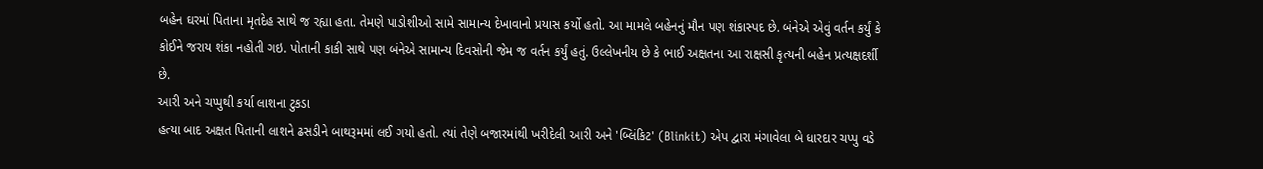બહેન ઘરમાં પિતાના મૃતદેહ સાથે જ રહ્યા હતા. તેમણે પાડોશીઓ સામે સામાન્ય દેખાવાનો પ્રયાસ કર્યો હતો. આ મામલે બહેનનું મૌન પણ શંકાસ્પદ છે. બંનેએ એવું વર્તન કર્યું કે કોઈને જરાય શંકા નહોતી ગઇ. પોતાની કાકી સાથે પણ બંનેએ સામાન્ય દિવસોની જેમ જ વર્તન કર્યું હતું. ઉલ્લેખનીય છે કે ભાઈ અક્ષતના આ રાક્ષસી કૃત્યની બહેન પ્રત્યક્ષદર્શી છે.
આરી અને ચપ્પુથી કર્યા લાશના ટુકડા
હત્યા બાદ અક્ષત પિતાની લાશને ઢસડીને બાથરૂમમાં લઈ ગયો હતો. ત્યાં તેણે બજારમાંથી ખરીદેલી આરી અને 'બ્લિંકિટ' (Blinkit) એપ દ્વારા મંગાવેલા બે ધારદાર ચપ્પુ વડે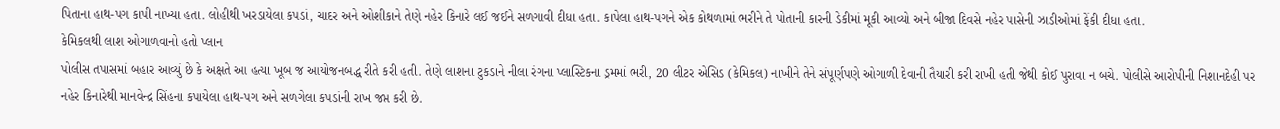પિતાના હાથ-પગ કાપી નાખ્યા હતા. લોહીથી ખરડાયેલા કપડાં, ચાદર અને ઓશીકાને તેણે નહેર કિનારે લઈ જઈને સળગાવી દીધા હતા. કાપેલા હાથ-પગને એક કોથળામાં ભરીને તે પોતાની કારની ડેકીમાં મૂકી આવ્યો અને બીજા દિવસે નહેર પાસેની ઝાડીઓમાં ફેંકી દીધા હતા.
કેમિકલથી લાશ ઓગાળવાનો હતો પ્લાન
પોલીસ તપાસમાં બહાર આવ્યું છે કે અક્ષતે આ હત્યા ખૂબ જ આયોજનબદ્ધ રીતે કરી હતી. તેણે લાશના ટુકડાને નીલા રંગના પ્લાસ્ટિકના ડ્રમમાં ભરી, 20 લીટર એસિડ (કેમિકલ) નાખીને તેને સંપૂર્ણપણે ઓગાળી દેવાની તૈયારી કરી રાખી હતી જેથી કોઈ પુરાવા ન બચે. પોલીસે આરોપીની નિશાનદેહી પર નહેર કિનારેથી માનવેન્દ્ર સિંહના કપાયેલા હાથ-પગ અને સળગેલા કપડાંની રાખ જપ્ત કરી છે.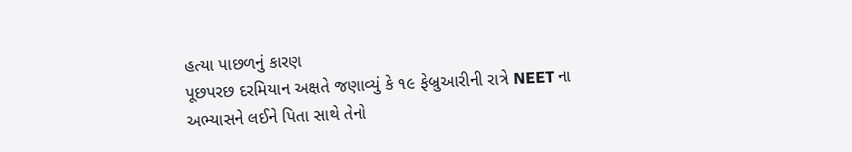હત્યા પાછળનું કારણ
પૂછપરછ દરમિયાન અક્ષતે જણાવ્યું કે ૧૯ ફેબ્રુઆરીની રાત્રે NEET ના અભ્યાસને લઈને પિતા સાથે તેનો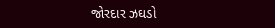જોરદાર ઝઘડો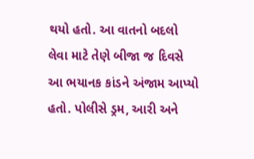થયો હતો. આ વાતનો બદલો લેવા માટે તેણે બીજા જ દિવસે આ ભયાનક કાંડને અંજામ આપ્યો હતો. પોલીસે ડ્રમ, આરી અને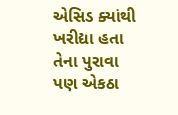એસિડ ક્યાંથી ખરીદ્યા હતા તેના પુરાવા પણ એકઠા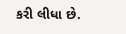કરી લીધા છે.